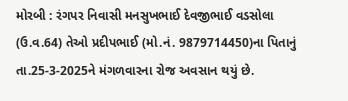મોરબી : રંગપર નિવાસી મનસુખભાઈ દેવજીભાઈ વડસોલા (ઉ.વ.64) તેઓ પ્રદીપભાઈ (મો.નં. 9879714450)ના પિતાનું તા.25-3-2025ને મંગળવારના રોજ અવસાન થયું છે.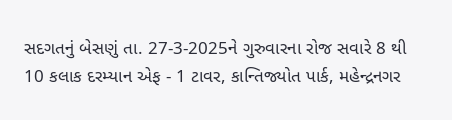સદગતનું બેસણું તા. 27-3-2025ને ગુરુવારના રોજ સવારે 8 થી 10 કલાક દરમ્યાન એફ - 1 ટાવર, કાન્તિજ્યોત પાર્ક, મહેન્દ્રનગર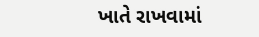ખાતે રાખવામાં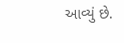આવ્યું છે.